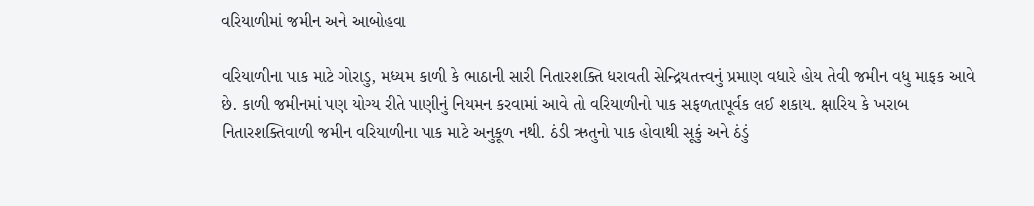વરિયાળીમાં જમીન અને આબોહવા

વરિયાળીના પાક માટે ગોરાડુ, મધ્યમ કાળી કે ભાઠાની સારી નિતારશક્તિ ધરાવતી સેન્દ્રિયતત્ત્વનું પ્રમાણ વધારે હોય તેવી જમીન વધુ માફક આવે છે. કાળી જમીનમાં પણ યોગ્ય રીતે પાણીનું નિયમન કરવામાં આવે તો વરિયાળીનો પાક સફળતાપૂર્વક લઈ શકાય. ક્ષારિય કે ખરાબ નિતારશક્તિવાળી જમીન વરિયાળીના પાક માટે અનુકૂળ નથી. ઠંડી ઋતુનો પાક હોવાથી સૂકું અને ઠંડું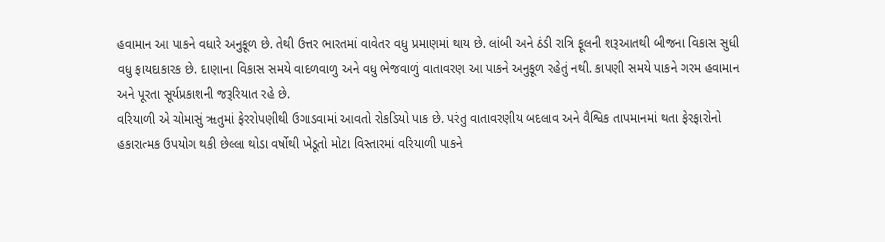હવામાન આ પાકને વધારે અનુકૂળ છે. તેથી ઉત્તર ભારતમાં વાવેતર વધુ પ્રમાણમાં થાય છે. લાંબી અને ઠંડી રાત્રિ ફૂલની શરૂઆતથી બીજના વિકાસ સુધી વધુ ફાયદાકારક છે. દાણાના વિકાસ સમયે વાદળવાળુ અને વધુ ભેજવાળું વાતાવરણ આ પાકને અનુકૂળ રહેતું નથી. કાપણી સમયે પાકને ગરમ હવામાન અને પૂરતા સૂર્યપ્રકાશની જરૂરિયાત રહે છે.
વરિયાળી એ ચોમાસું ૠતુમાં ફેરરોપણીથી ઉગાડવામાં આવતો રોકડિયો પાક છે. પરંતુ વાતાવરણીય બદલાવ અને વૈશ્વિક તાપમાનમાં થતા ફેરફારોનો હકારાત્મક ઉપયોગ થકી છેલ્લા થોડા વર્ષોથી ખેડૂતો મોટા વિસ્તારમાં વરિયાળી પાકને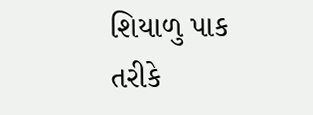શિયાળુ પાક તરીકે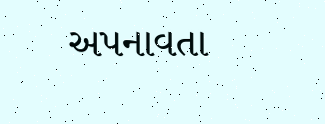અપનાવતા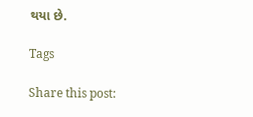થયા છે.

Tags

Share this post: